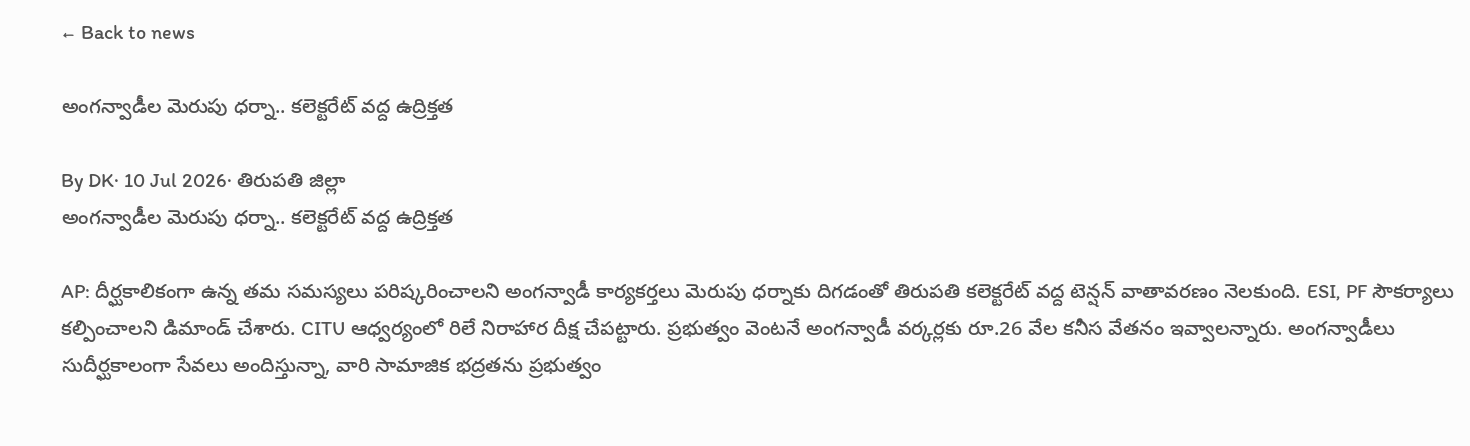← Back to news

అంగన్వాడీల మెరుపు ధర్నా.. కలెక్టరేట్ వద్ద ఉద్రిక్తత

By DK· 10 Jul 2026· తిరుపతి జిల్లా
అంగన్వాడీల మెరుపు ధర్నా.. కలెక్టరేట్ వద్ద ఉద్రిక్తత

AP: దీర్ఘకాలికంగా ఉన్న తమ సమస్యలు పరిష్కరించాలని అంగన్వాడీ కార్యకర్తలు మెరుపు ధర్నాకు దిగడంతో తిరుపతి కలెక్టరేట్ వద్ద టెన్షన్ వాతావరణం నెలకుంది. ESI, PF సౌకర్యాలు కల్పించాలని డిమాండ్ చేశారు. CITU ఆధ్వర్యంలో రిలే నిరాహార దీక్ష చేపట్టారు. ప్రభుత్వం వెంటనే అంగన్వాడీ వర్కర్లకు రూ.26 వేల కనీస వేతనం ఇవ్వాలన్నారు. అంగన్వాడీలు సుదీర్ఘకాలంగా సేవలు అందిస్తున్నా, వారి సామాజిక భద్రతను ప్రభుత్వం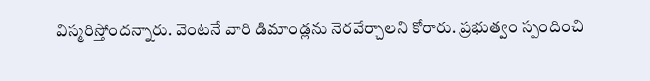విస్మరిస్తోందన్నారు. వెంటనే వారి డిమాండ్లను నెరవేర్చాలని కోరారు. ప్రభుత్వం స్పందించి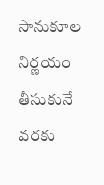సానుకూల నిర్ణయం తీసుకునే వరకు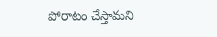పోరాటం చేస్తామని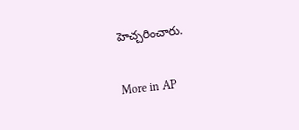హెచ్చరించారు.

More in AP